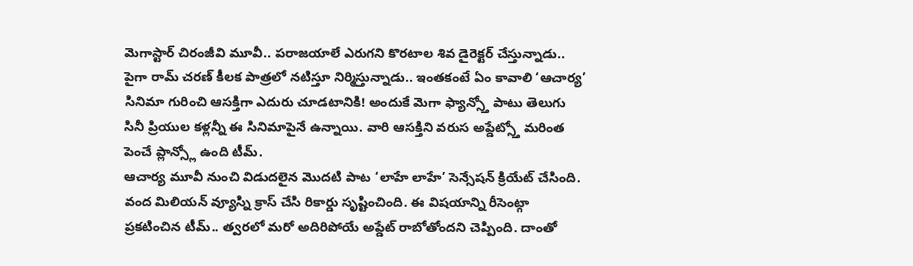మెగాస్టార్ చిరంజీవి మూవీ.. పరాజయాలే ఎరుగని కొరటాల శివ డైరెక్టర్ చేస్తున్నాడు.. పైగా రామ్ చరణ్ కీలక పాత్రలో నటిస్తూ నిర్మిస్తున్నాడు.. ఇంతకంటే ఏం కావాలి ‘ఆచార్య’ సినిమా గురించి ఆసక్తిగా ఎదురు చూడటానికి! అందుకే మెగా ఫ్యాన్స్తో పాటు తెలుగు సినీ ప్రియుల కళ్లన్నీ ఈ సినిమాపైనే ఉన్నాయి. వారి ఆసక్తిని వరుస అప్డేట్స్తో మరింత పెంచే ప్లాన్స్లో ఉంది టీమ్.
ఆచార్య మూవీ నుంచి విడుదలైన మొదటి పాట ‘లాహే లాహే’ సెన్సేషన్ క్రియేట్ చేసింది. వంద మిలియన్ వ్యూస్ని క్రాస్ చేసి రికార్డు సృష్టించింది. ఈ విషయాన్ని రీసెంట్గా ప్రకటించిన టీమ్.. త్వరలో మరో అదిరిపోయే అప్డేట్ రాబోతోందని చెప్పింది. దాంతో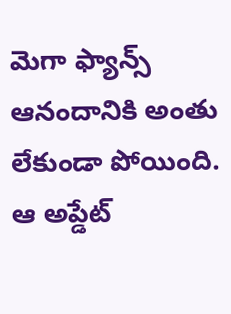మెగా ఫ్యాన్స్ ఆనందానికి అంతు లేకుండా పోయింది. ఆ అప్డేట్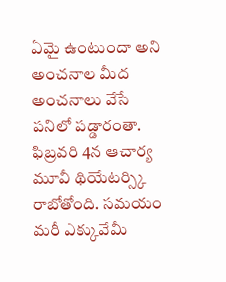ఏమై ఉంటుందా అని అంచనాల మీద అంచనాలు వేసే పనిలో పడ్డారంతా.
ఫిబ్రవరి 4న ఆచార్య మూవీ థియేటర్స్కి రాబోతోంది. సమయం మరీ ఎక్కువేమీ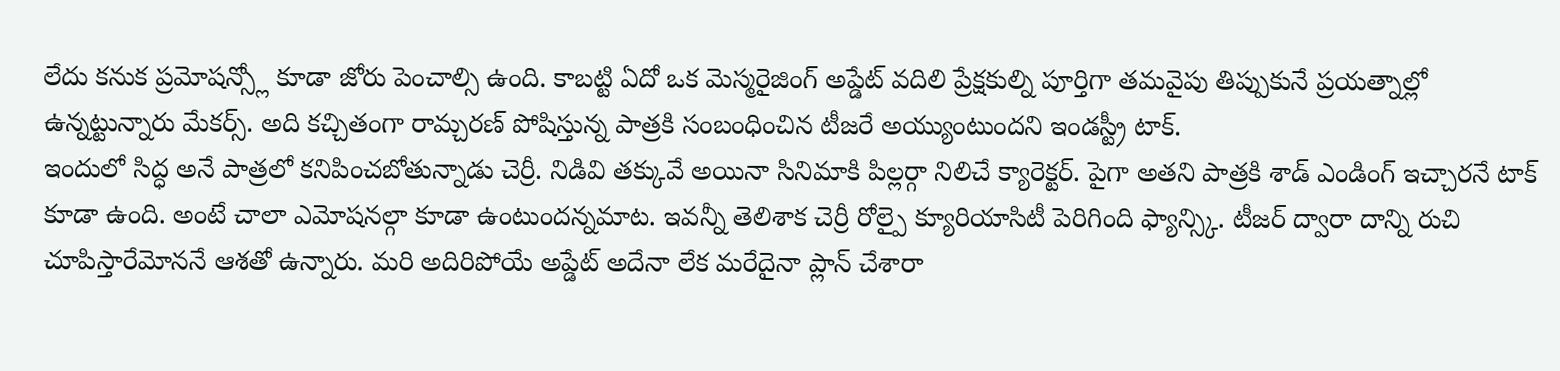లేదు కనుక ప్రమోషన్స్లో కూడా జోరు పెంచాల్సి ఉంది. కాబట్టి ఏదో ఒక మెస్మరైజింగ్ అప్డేట్ వదిలి ప్రేక్షకుల్ని పూర్తిగా తమవైపు తిప్పుకునే ప్రయత్నాల్లో ఉన్నట్టున్నారు మేకర్స్. అది కచ్చితంగా రామ్చరణ్ పోషిస్తున్న పాత్రకి సంబంధించిన టీజరే అయ్యుంటుందని ఇండస్ట్రీ టాక్.
ఇందులో సిద్ధ అనే పాత్రలో కనిపించబోతున్నాడు చెర్రీ. నిడివి తక్కువే అయినా సినిమాకి పిల్లర్గా నిలిచే క్యారెక్టర్. పైగా అతని పాత్రకి శాడ్ ఎండింగ్ ఇచ్చారనే టాక్ కూడా ఉంది. అంటే చాలా ఎమోషనల్గా కూడా ఉంటుందన్నమాట. ఇవన్నీ తెలిశాక చెర్రీ రోల్పై క్యూరియాసిటీ పెరిగింది ఫ్యాన్స్కి. టీజర్ ద్వారా దాన్ని రుచి చూపిస్తారేమోననే ఆశతో ఉన్నారు. మరి అదిరిపోయే అప్డేట్ అదేనా లేక మరేదైనా ప్లాన్ చేశారా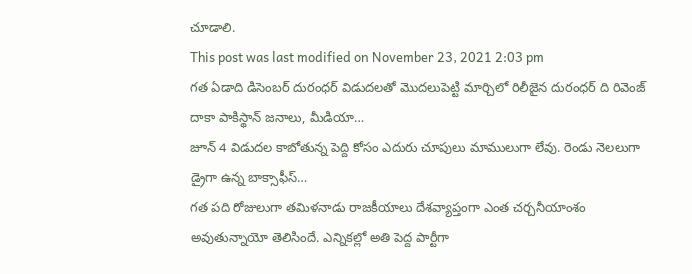చూడాలి.
This post was last modified on November 23, 2021 2:03 pm
గత ఏడాది డిసెంబర్ దురంధర్ విడుదలతో మొదలుపెట్టి మార్చిలో రిలీజైన దురంధర్ ది రివెంజ్ దాకా పాకిస్థాన్ జనాలు, మీడియా…
జూన్ 4 విడుదల కాబోతున్న పెద్ది కోసం ఎదురు చూపులు మాములుగా లేవు. రెండు నెలలుగా డ్రైగా ఉన్న బాక్సాఫీస్…
గత పది రోజులుగా తమిళనాడు రాజకీయాలు దేశవ్యాప్తంగా ఎంత చర్చనీయాంశం అవుతున్నాయో తెలిసిందే. ఎన్నికల్లో అతి పెద్ద పార్టీగా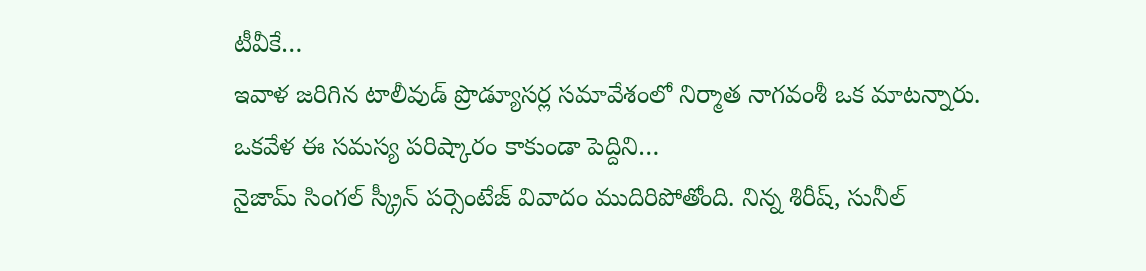టీవీకే…
ఇవాళ జరిగిన టాలీవుడ్ ప్రొడ్యూసర్ల సమావేశంలో నిర్మాత నాగవంశీ ఒక మాటన్నారు. ఒకవేళ ఈ సమస్య పరిష్కారం కాకుండా పెద్దిని…
నైజామ్ సింగల్ స్క్రీన్ పర్సెంటేజ్ వివాదం ముదిరిపోతోంది. నిన్న శిరీష్, సునీల్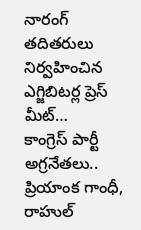నారంగ్ తదితరులు నిర్వహించిన ఎగ్జిబిటర్ల ప్రెస్ మీట్…
కాంగ్రెస్ పార్టీ అగ్రనేతలు.. ప్రియాంక గాంధీ, రాహుల్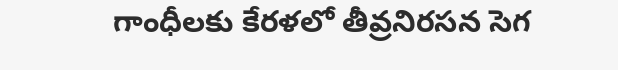గాంధీలకు కేరళలో తీవ్రనిరసన సెగ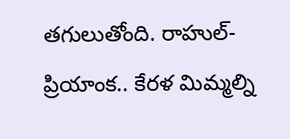తగులుతోంది. రాహుల్-ప్రియాంక.. కేరళ మిమ్మల్ని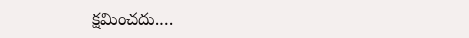క్షమించదు.…